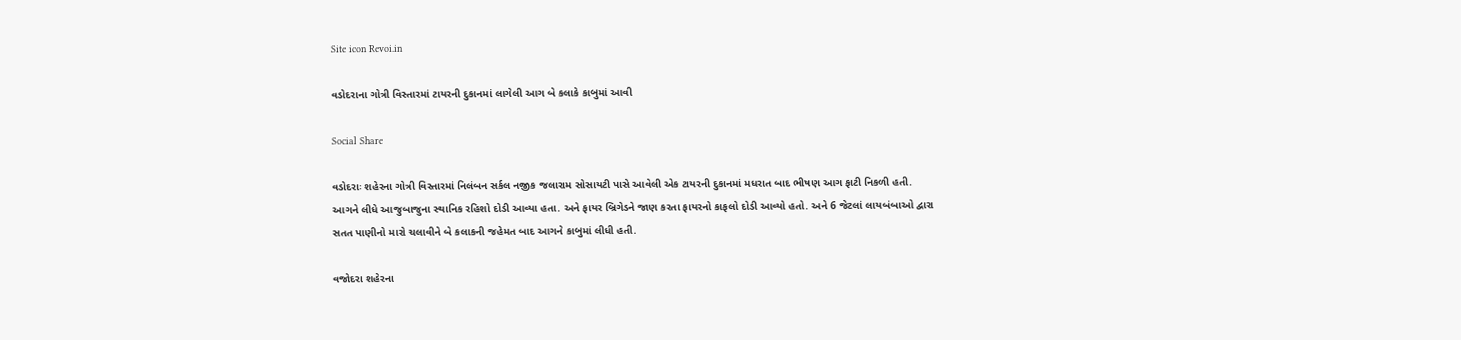Site icon Revoi.in

વડોદરાના ગોત્રી વિસ્તારમાં ટાયરની દુકાનમાં લાગેલી આગ બે કલાકે કાબુમાં આવી

Social Share

વડોદરાઃ શહેરના ગોત્રી વિસ્તારમાં નિલંબન સર્કલ નજીક જલારામ સોસાયટી પાસે આવેલી એક ટાયરની દુકાનમાં મધરાત બાદ ભીષણ આગ ફાટી નિકળી હતી. આગને લીધે આજુબાજુના સ્થાનિક રહિશો દોડી આવ્યા હતા. અને ફાયર બ્રિગેડને જાણ કરતા ફાયરનો કાફલો દોડી આવ્યો હતો. અને 6 જેટલાં લાયબંબાઓ દ્વારા સતત પાણીનો મારો ચલાવીને બે કલાકની જહેમત બાદ આગને કાબુમાં લીધી હતી.

વજોદરા શહેરના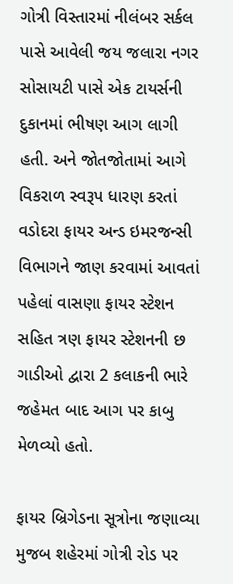ગોત્રી વિસ્તારમાં નીલંબર સર્કલ પાસે આવેલી જય જલારા નગર સોસાયટી પાસે એક ટાયર્સની દુકાનમાં ભીષણ આગ લાગી હતી. અને જોતજોતામાં આગે વિકરાળ સ્વરૂપ ધારણ કરતાં વડોદરા ફાયર અન્ડ ઇમરજન્સી વિભાગને જાણ કરવામાં આવતાં પહેલાં વાસણા ફાયર સ્ટેશન સહિત ત્રણ ફાયર સ્ટેશનની છ ગાડીઓ દ્વારા 2 કલાકની ભારે જહેમત બાદ આગ પર કાબુ મેળવ્યો હતો.

ફાયર બ્રિગેડના સૂત્રોના જણાવ્યા મુજબ શહેરમાં ગોત્રી રોડ પર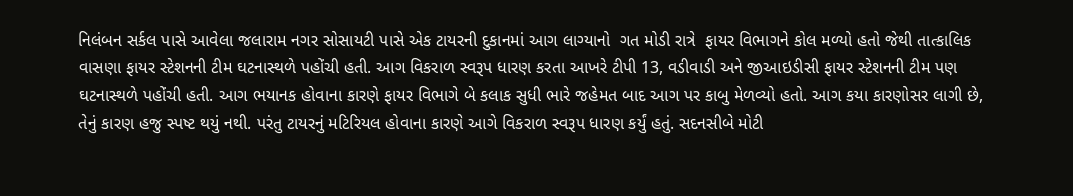નિલંબન સર્કલ પાસે આવેલા જલારામ નગર સોસાયટી પાસે એક ટાયરની દુકાનમાં આગ લાગ્યાનો  ગત મોડી રાત્રે  ફાયર વિભાગને કોલ મળ્યો હતો જેથી તાત્કાલિક વાસણા ફાયર સ્ટેશનની ટીમ ઘટનાસ્થળે પહોંચી હતી. આગ વિકરાળ સ્વરૂપ ધારણ કરતા આખરે ટીપી 13, વડીવાડી અને જીઆઇડીસી ફાયર સ્ટેશનની ટીમ પણ ઘટનાસ્થળે પહોંચી હતી. આગ ભયાનક હોવાના કારણે ફાયર વિભાગે બે કલાક સુધી ભારે જહેમત બાદ આગ પર કાબુ મેળવ્યો હતો. આગ કયા કારણોસર લાગી છે, તેનું કારણ હજુ સ્પષ્ટ થયું નથી. પરંતુ ટાયરનું મટિરિયલ હોવાના કારણે આગે વિકરાળ સ્વરૂપ ધારણ કર્યું હતું. સદનસીબે મોટી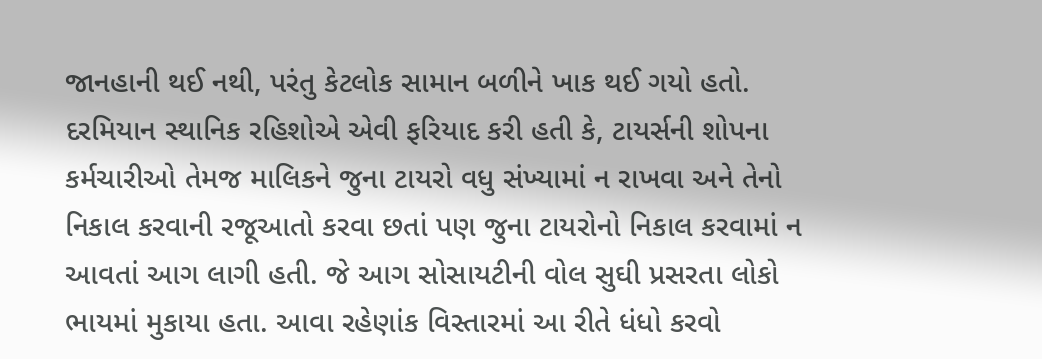જાનહાની થઈ નથી, પરંતુ કેટલોક સામાન બળીને ખાક થઈ ગયો હતો.  દરમિયાન સ્થાનિક રહિશોએ એવી ફરિયાદ કરી હતી કે, ટાયર્સની શોપના કર્મચારીઓ તેમજ માલિકને જુના ટાયરો વધુ સંખ્યામાં ન રાખવા અને તેનો નિકાલ કરવાની રજૂઆતો કરવા છતાં પણ જુના ટાયરોનો નિકાલ કરવામાં ન આવતાં આગ લાગી હતી. જે આગ સોસાયટીની વોલ સુઘી પ્રસરતા લોકો ભાયમાં મુકાયા હતા. આવા રહેણાંક વિસ્તારમાં આ રીતે ધંધો કરવો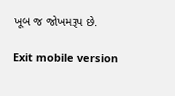ખૂબ જ જોખમરૂપ છે.

Exit mobile version